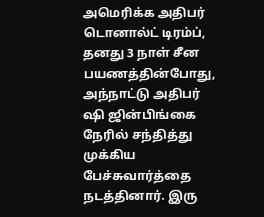அமெரிக்க அதிபர் டொனால்ட் டிரம்ப், தனது 3 நாள் சீன பயணத்தின்போது, அந்நாட்டு அதிபர் ஷி ஜின்பிங்கை நேரில் சந்தித்து முக்கிய பேச்சுவார்த்தை நடத்தினார். இரு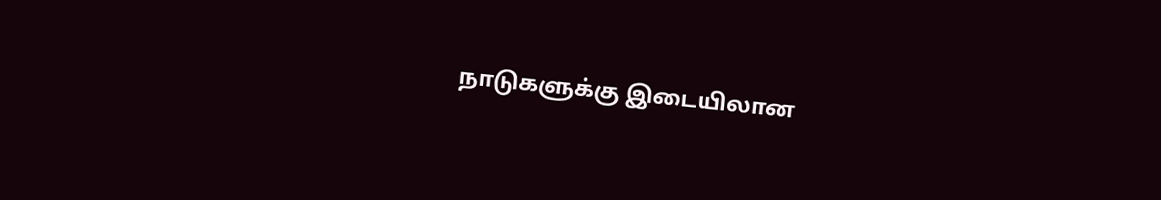நாடுகளுக்கு இடையிலான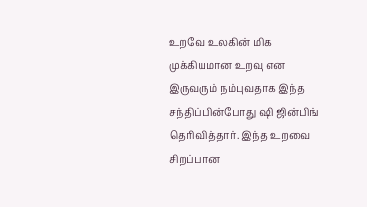உறவே உலகின் மிக முக்கியமான உறவு என இருவரும் நம்புவதாக இந்த சந்திப்பின்போது ஷி ஜின்பிங் தெரிவித்தார். இந்த உறவை சிறப்பான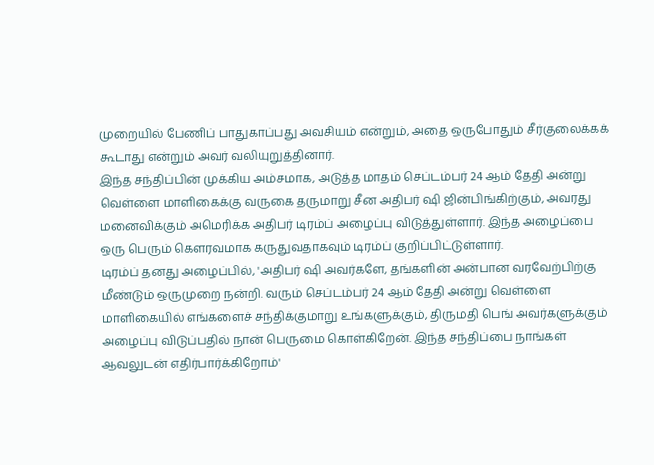முறையில் பேணிப் பாதுகாப்பது அவசியம் என்றும், அதை ஒருபோதும் சீர்குலைக்கக் கூடாது என்றும் அவர் வலியுறுத்தினார்.
இந்த சந்திப்பின் முக்கிய அம்சமாக, அடுத்த மாதம் செப்டம்பர் 24 ஆம் தேதி அன்று வெள்ளை மாளிகைக்கு வருகை தருமாறு சீன அதிபர் ஷி ஜின்பிங்கிற்கும், அவரது மனைவிக்கும் அமெரிக்க அதிபர் டிரம்ப் அழைப்பு விடுத்துள்ளார். இந்த அழைப்பை ஒரு பெரும் கௌரவமாக கருதுவதாகவும் டிரம்ப் குறிப்பிட்டுள்ளார்.
டிரம்ப் தனது அழைப்பில், 'அதிபர் ஷி அவர்களே, தங்களின் அன்பான வரவேற்பிற்கு மீண்டும் ஒருமுறை நன்றி. வரும் செப்டம்பர் 24 ஆம் தேதி அன்று வெள்ளை மாளிகையில் எங்களைச் சந்திக்குமாறு உங்களுக்கும், திருமதி பெங் அவர்களுக்கும் அழைப்பு விடுப்பதில் நான் பெருமை கொள்கிறேன். இந்த சந்திப்பை நாங்கள் ஆவலுடன் எதிர்பார்க்கிறோம்'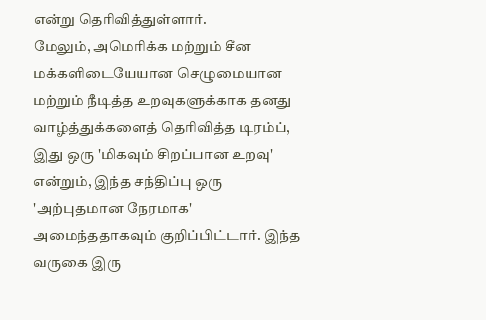என்று தெரிவித்துள்ளார்.
மேலும், அமெரிக்க மற்றும் சீன மக்களிடையேயான செழுமையான மற்றும் நீடித்த உறவுகளுக்காக தனது வாழ்த்துக்களைத் தெரிவித்த டிரம்ப், இது ஒரு 'மிகவும் சிறப்பான உறவு' என்றும், இந்த சந்திப்பு ஒரு 'அற்புதமான நேரமாக' அமைந்ததாகவும் குறிப்பிட்டார். இந்த வருகை இரு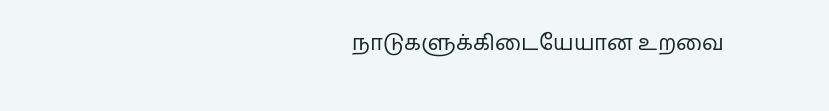நாடுகளுக்கிடையேயான உறவை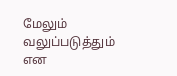மேலும் வலுப்படுத்தும் என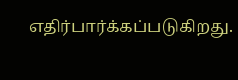எதிர்பார்க்கப்படுகிறது.